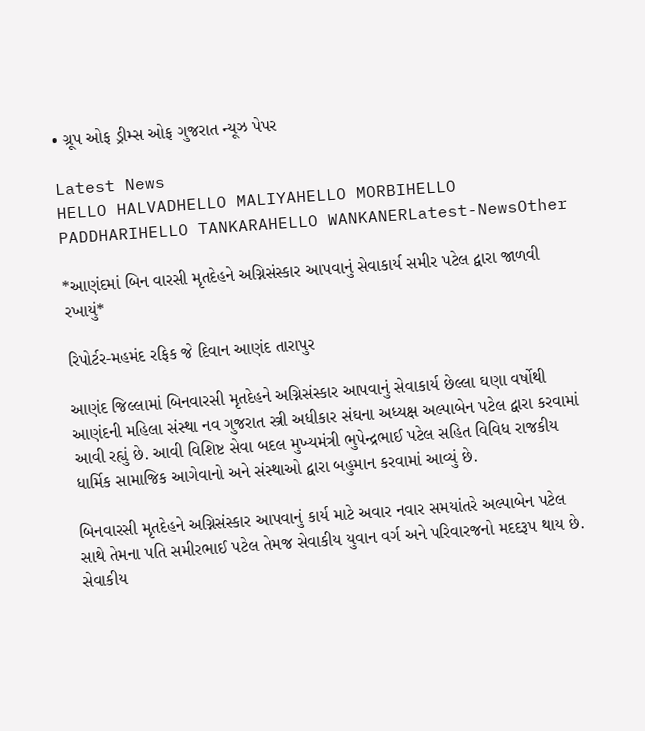• ગ્રૂપ ઓફ ડ્રીમ્સ ઓફ ગુજરાત ન્યૂઝ પેપર

Latest News
HELLO HALVADHELLO MALIYAHELLO MORBIHELLO PADDHARIHELLO TANKARAHELLO WANKANERLatest-NewsOther

*આણંદમાં બિન વારસી મૃતદેહને અગ્નિસંસ્કાર આપવાનું સેવાકાર્ય સમીર પટેલ દ્વારા જાળવી રખાયું*

રિપોર્ટર-મહમંદ રફિક જે દિવાન આણંદ તારાપુર

આણંદ જિલ્લામાં બિનવારસી મૃતદેહને અગ્નિસંસ્કાર આપવાનું સેવાકાર્ય છેલ્લા ઘણા વર્ષોથી આણંદની મહિલા સંસ્થા નવ ગુજરાત સ્ત્રી અધીકાર સંઘના અધ્યક્ષ અલ્પાબેન પટેલ દ્વારા કરવામાં આવી રહ્યું છે. આવી વિશિષ્ટ સેવા બદલ મુખ્યમંત્રી ભુપેન્દ્રભાઈ પટેલ સહિત વિવિધ રાજકીય ધાર્મિક સામાજિક આગેવાનો અને સંસ્થાઓ દ્વારા બહુમાન કરવામાં આવ્યું છે.

બિનવારસી મૃતદેહને અગ્નિસંસ્કાર આપવાનું કાર્ય માટે અવાર નવાર સમયાંતરે અલ્પાબેન પટેલ સાથે તેમના પતિ સમીરભાઈ પટેલ તેમજ સેવાકીય યુવાન વર્ગ અને પરિવારજનો મદદરૂપ થાય છે. સેવાકીય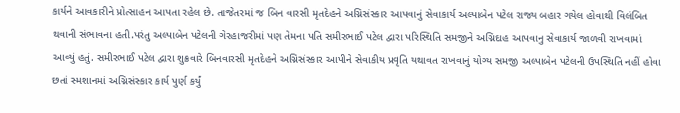કાર્યને આવકારીને પ્રોત્સાહન આપતા રહેલ છે. તાજેતરમાં જ બિન વારસી મૃતદેહને અગ્નિસંસ્કાર આપવાનું સેવાકાર્ય અલ્પાબેન પટેલ રાજ્ય બહાર ગયેલ હોવાથી વિલંબિત થવાની સંભાવના હતી.પરંતુ અલ્પાબેન પટેલની ગેરહાજરીમાં પણ તેમના પતિ સમીરભાઈ પટેલ દ્વારા પરિસ્થિતિ સમજીને અગ્નિદાહ આપવાનુ સેવાકાર્ય જાળવી રાખવામાં આવ્યું હતું. સમીરભાઈ પટેલ દ્વારા શુક્રવારે બિનવારસી મૃતદેહને અગ્નિસંસ્કાર આપીને સેવાકીય પ્રવૃતિ યથાવત રાખવાનું યોગ્ય સમજી અલ્પાબેન પટેલની ઉપસ્થિતિ નહીં હોવા છતાં સ્મશાનમાં અગ્નિસંસ્કાર કાર્ય પુર્ણ કર્યું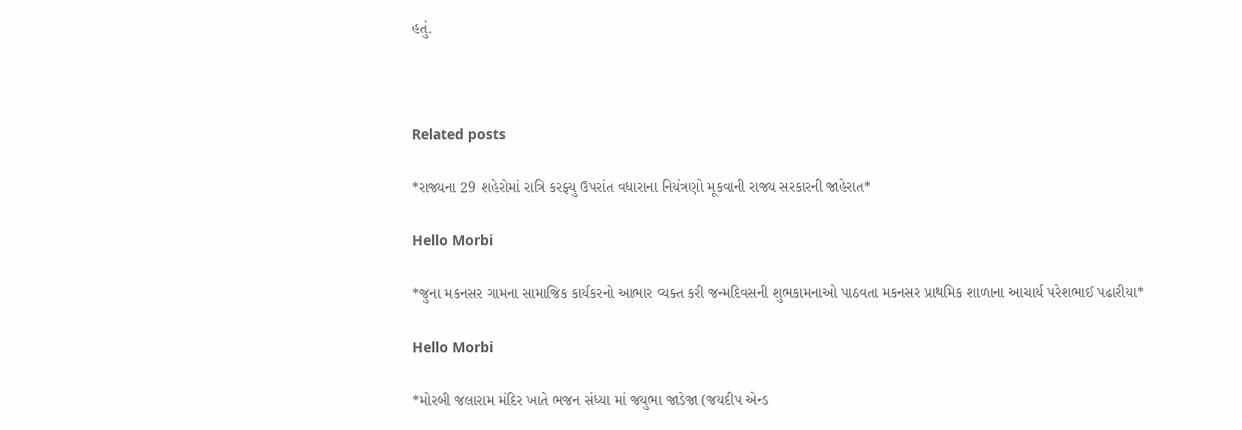હતું.



Related posts

*રાજ્યના 29 શહેરોમાં રાત્રિ કરફ્યુ ઉપરાંત વધારાના નિયંત્રણો મૂકવાની રાજ્ય સરકારની જાહેરાત*

Hello Morbi

*જુના મકનસર ગામના સામાજિક કાર્યકરનો આભાર વ્યક્ત કરી જન્મદિવસની શુભકામનાઓ પાઠવતા મકનસર પ્રાથમિક શાળાના આચાર્ય પરેશભાઈ પઢારીયા*

Hello Morbi

*મોરબી જલારામ મંદિર ખાતે ભજન સંધ્યા માં જયુભા જાડેજા (જયદીપ એન્ડ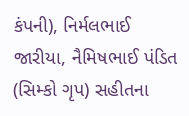કંપની), નિર્મલભાઈ જારીયા, નૈમિષભાઈ પંડિત (સિમ્કો ગૃપ) સહીતના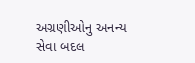અગ્રણીઓનુ અનન્ય સેવા બદલ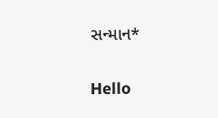સન્માન*

Hello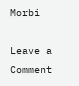Morbi

Leave a Comment